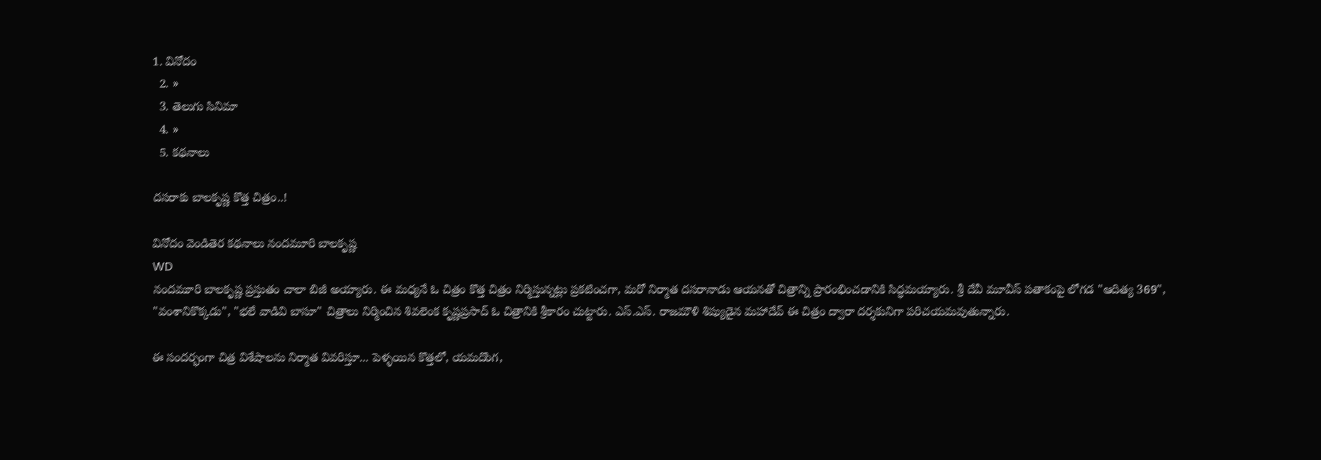1. వినోదం
  2. »
  3. తెలుగు సినిమా
  4. »
  5. కథనాలు

దసరాకు బాలకృష్ణ కొత్త చిత్రం..!

వినోదం వెండితెర కథనాలు నందమూరి బాలకృష్ణ
WD
నందమూరి బాలకృష్ణ ప్రస్తుతం చాలా బిజీ అయ్యారు. ఈ మధ్యనే ఓ చిత్రం కొత్త చిత్రం నిర్మిస్తున్నట్లు ప్రకటించగా, మరో నిర్మాత దసరానాడు ఆయనతో చిత్రాన్ని ప్రారంభించడానికి సిద్ధమయ్యారు. శ్రీ దేవీ మూవీస్ పతాకంపై లోగడ "ఆదిత్య 369", "వంశానికొక్కడు", "భలే వాడివి బాసూ" చిత్రాలు నిర్మించిన శివలెంక కృష్ణప్రసాద్ ఓ చిత్రానికి శ్రీకారం చుట్టారు. ఎస్.ఎస్. రాజమౌళి శిష్యుడైన మహాదేవ్ ఈ చిత్రం ద్వారా దర్శకునిగా పరిచయమవుతున్నారు.

ఈ సందర్భంగా చిత్ర విశేషాలను నిర్మాత వివరిస్తూ... పెళ్ళయిన కొత్తలో, యమదొంగ,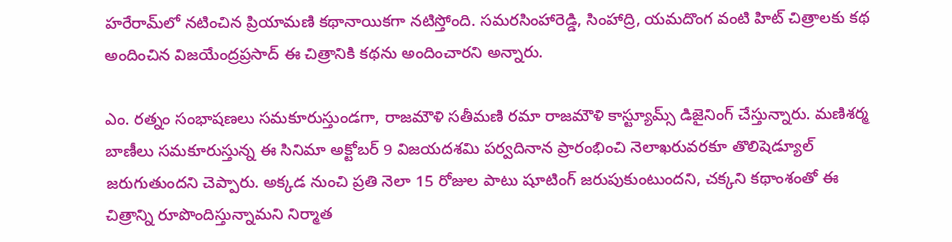హరేరామ్‌లో నటించిన ప్రియామణి కథానాయికగా నటిస్తోంది. సమరసింహారెడ్డి, సింహాద్రి, యమదొంగ వంటి హిట్ చిత్రాలకు కథ అందించిన విజయేంద్రప్రసాద్ ఈ చిత్రానికి కథను అందించారని అన్నారు.

ఎం. రత్నం సంభాషణలు సమకూరుస్తుండగా, రాజమౌళి సతీమణి రమా రాజమౌళి కాస్ట్యూమ్స్ డిజైనింగ్ చేస్తున్నారు. మణిశర్మ బాణీలు సమకూరుస్తున్న ఈ సినిమా అక్టోబర్ 9 విజయదశమి పర్వదినాన ప్రారంభించి నెలాఖరువరకూ తొలిషెడ్యూల్ జరుగుతుందని చెప్పారు. అక్కడ నుంచి ప్రతి నెలా 15 రోజుల పాటు షూటింగ్ జరుపుకుంటుందని, చక్కని కథాంశంతో ఈ చిత్రాన్ని రూపొందిస్తున్నామని నిర్మాత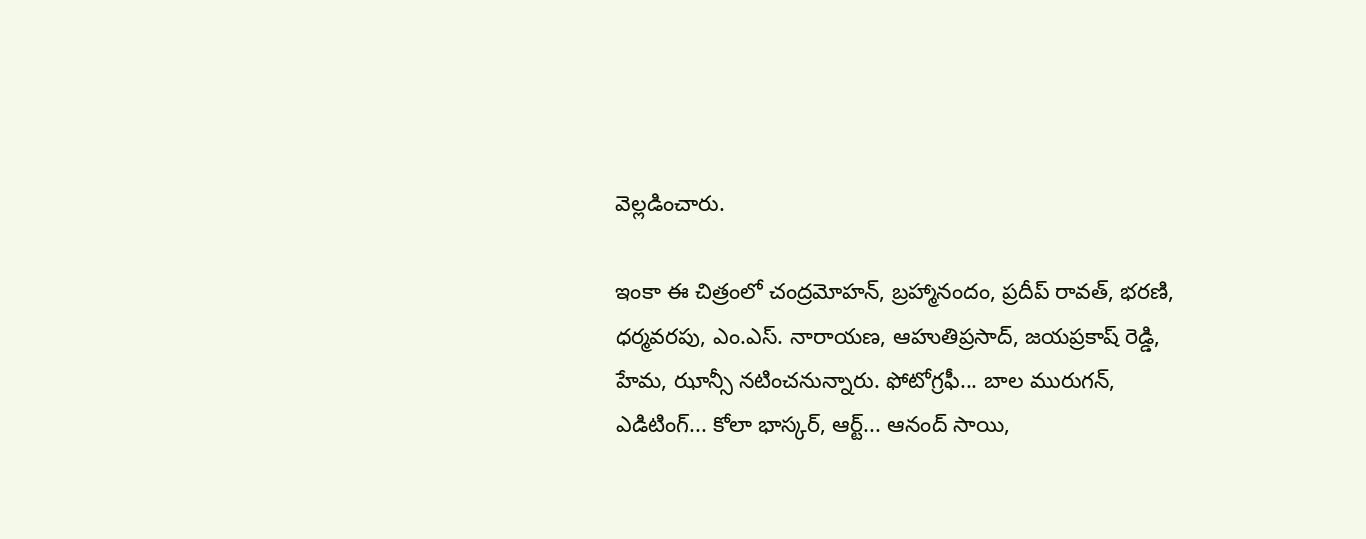వెల్లడించారు.

ఇంకా ఈ చిత్రంలో చంద్రమోహన్, బ్రహ్మానందం, ప్రదీప్ రావత్, భరణి, ధర్మవరపు, ఎం.ఎస్. నారాయణ, ఆహుతిప్రసాద్, జయప్రకాష్ రెడ్డి, హేమ, ఝాన్సీ నటించనున్నారు. ఫోటోగ్రఫీ... బాల మురుగన్, ఎడిటింగ్... కోలా భాస్కర్, ఆర్ట్... ఆనంద్ సాయి,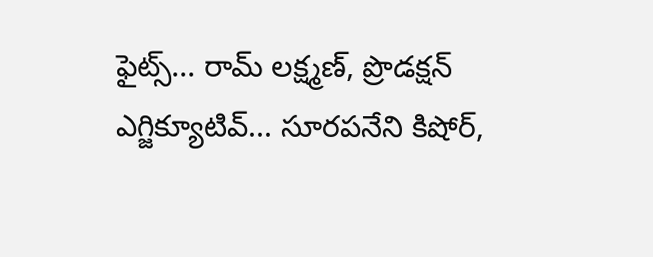ఫైట్స్... రామ్ లక్ష్మణ్, ప్రొడక్షన్ ఎగ్జిక్యూటివ్... సూరపనేని కిషోర్,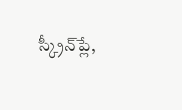స్క్రీన్‌ప్లే,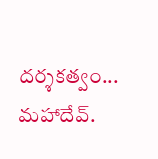దర్శకత్వం... మహాదేవ్.